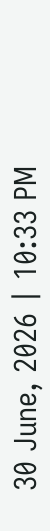30 June, 2026 | 10:33 PM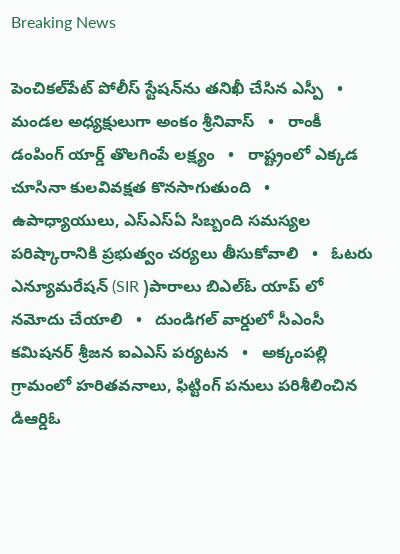Breaking News

పెంచికల్‌పేట్ పోలీస్ స్టేషన్‌ను తనిఖీ చేసిన ఎస్పీ   •   మండల అధ్యక్షులుగా అంకం శ్రీనివాస్   •   రాంకీ డంపింగ్ యార్డ్ తొలగింపే లక్ష్యం   •   రాష్ట్రంలో ఎక్కడ చూసినా కులవివక్షత కొనసాగుతుంది   •   ఉపాధ్యాయులు, ఎస్‌ఎస్‌ఏ సిబ్బంది సమస్యల పరిష్కారానికి ప్రభుత్వం చర్యలు తీసుకోవాలి   •   ఓటరు ఎన్యూమరేషన్ (SIR )పారాలు బిఎల్ఓ యాప్ లో నమోదు చేయాలి   •   దుండిగల్ వార్డులో సీఎంసీ కమిషనర్ శ్రీజన ఐఎఎస్ పర్యటన   •   అక్కంపల్లి గ్రామంలో హరితవనాలు, ఫిట్టింగ్ పనులు పరిశీలించిన డిఆర్డిఓ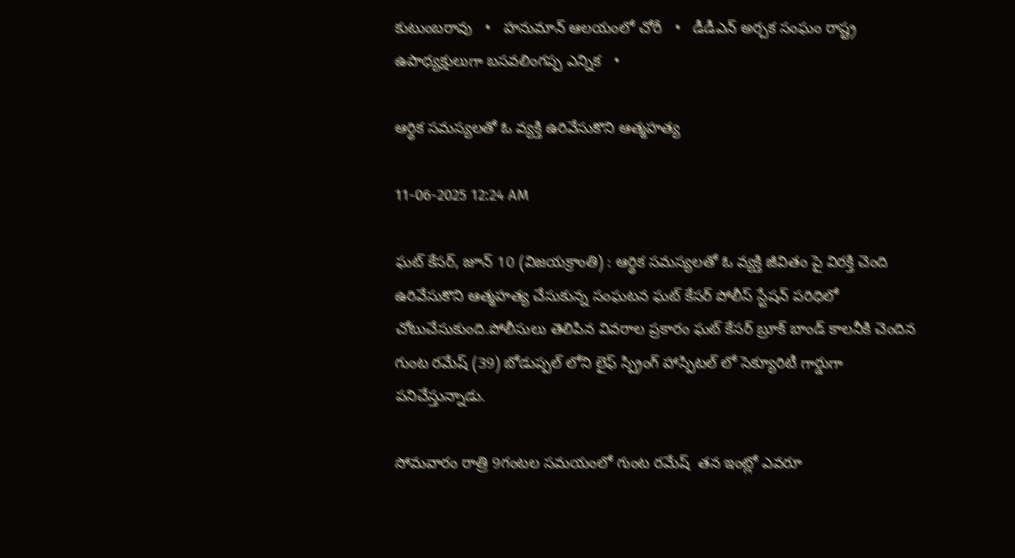కుటుంబరావు   •   హనుమాన్ ఆలయంలో చోరీ   •   డీడీఎన్ అర్చక సంఘం రాష్ట్ర ఉపాధ్యక్షులుగా బసవలింగప్ప ఎన్నిక   •

ఆర్థిక సమస్యలతో ఓ వ్యక్తి ఉరివేసుకొని ఆత్మహత్య

11-06-2025 12:24 AM

ఘట్ కేసర్, జూన్ 10 (విజయక్రాంతి) : ఆర్థిక సమస్యలతో ఓ వ్యక్తి జీవితం పై విరక్తి చెంది ఉరివేసుకొని ఆత్మహత్య చేసుకున్న సంఘటన ఘట్ కేసర్ పోలీస్ స్టేషన్ పరిధిలో చోటుచేసుకుంది.పోలీసులు తెలిపిన వివరాల ప్రకారం ఘట్ కేసర్ బ్రూక్ బాండ్ కాలనీకి చెందిన గుంట రమేష్ (39) బోడుప్పల్ లోని లైఫ్ స్ప్రింగ్ హాస్పిటల్ లో సెక్యూరిటీ గార్డుగా పనిచేస్తున్నాడు.

సోమవారం రాత్రి 9గంటల సమయంలో గుంట రమేష్  తన ఇంట్లో ఎవరూ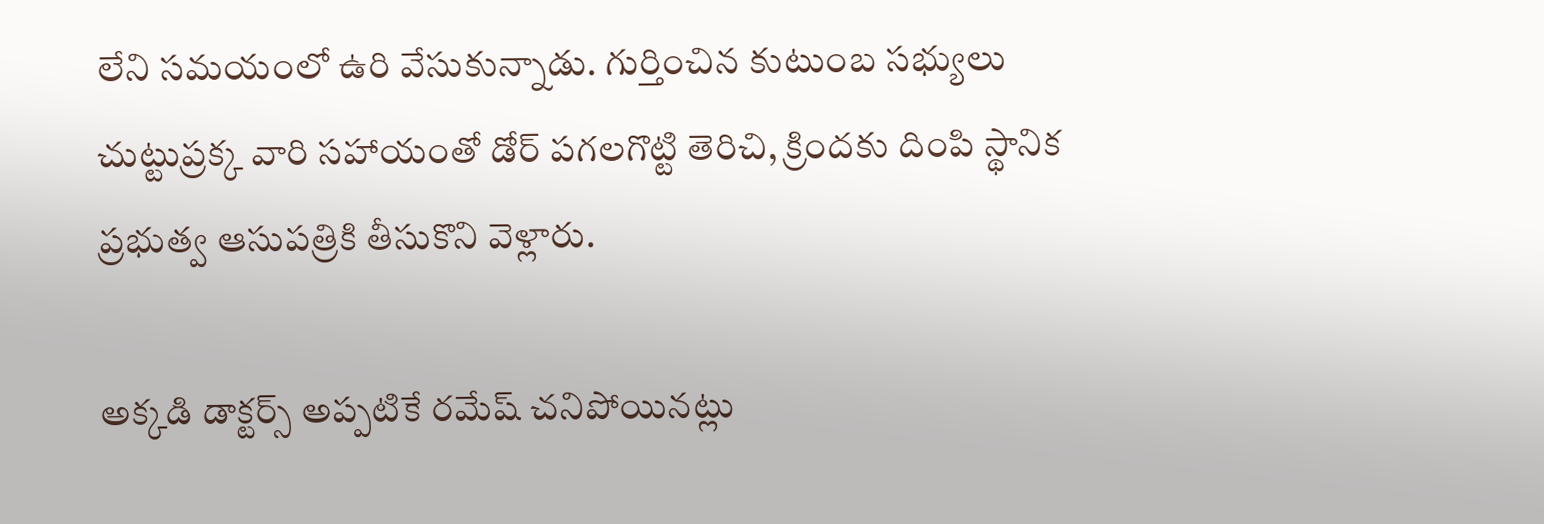లేని సమయంలో ఉరి వేసుకున్నాడు. గుర్తించిన కుటుంబ సభ్యులు చుట్టుప్రక్క వారి సహాయంతో డోర్ పగలగొట్టి తెరిచి, క్రిందకు దింపి స్థానిక ప్రభుత్వ ఆసుపత్రికి తీసుకొని వెళ్లారు.

అక్కడి డాక్టర్స్ అప్పటికే రమేష్ చనిపోయినట్లు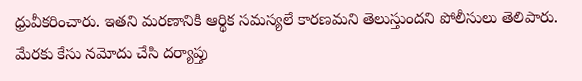ధ్రువీకరించారు. ఇతని మరణానికి ఆర్థిక సమస్యలే కారణమని తెలుస్తుందని పోలీసులు తెలిపారు. మేరకు కేసు నమోదు చేసి దర్యాప్తు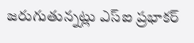జరుగుతున్నట్లు ఎస్‌ఐ ప్రభాకర్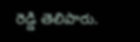రెడ్డి తెలిపారు.